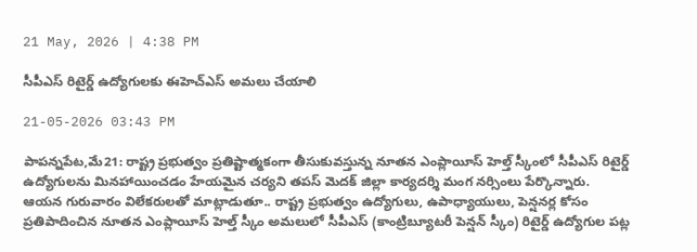21 May, 2026 | 4:38 PM

సీపీఎస్ రిటైర్డ్ ఉద్యోగులకు ఈహెచ్ఎస్ అమలు చేయాలి

21-05-2026 03:43 PM

పాపన్నపేట,మే21: రాష్ట్ర ప్రభుత్వం ప్రతిష్టాత్మకంగా తీసుకువస్తున్న నూతన ఎంప్లాయీస్ హెల్త్ స్కీంలో సీపీఎస్ రిటైర్డ్ ఉద్యోగులను మినహాయించడం హేయమైన చర్యని తపస్ మెదక్ జిల్లా కార్యదర్శి మంగ నర్సింలు పేర్కొన్నారు. ఆయన గురువారం విలేకరులతో మాట్లాడుతూ.. రాష్ట్ర ప్రభుత్వం ఉద్యోగులు, ఉపాధ్యాయులు, పెన్షనర్ల కోసం ప్రతిపాదించిన నూతన ఎంప్లాయీస్ హెల్త్ స్కీం అమలులో సీపీఎస్ (కాంట్రిబ్యూటరీ పెన్షన్ స్కీం) రిటైర్డ్ ఉద్యోగుల పట్ల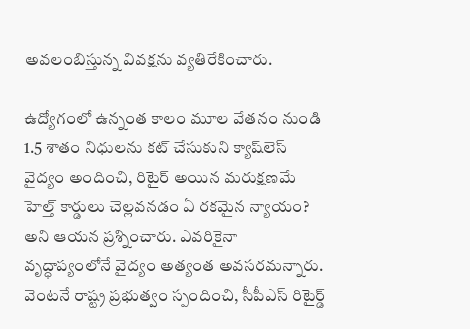అవలంబిస్తున్న వివక్షను వ్యతిరేకించారు.

ఉద్యోగంలో ఉన్నంత కాలం మూల వేతనం నుండి 1.5 శాతం నిధులను కట్ చేసుకుని క్యాష్‌లెస్ వైద్యం అందించి, రిటైర్ అయిన మరుక్షణమే హెల్త్ కార్డులు చెల్లవనడం ఏ రకమైన న్యాయం? అని ఆయన ప్రశ్నించారు. ఎవరికైనా వృద్ధాప్యంలోనే వైద్యం అత్యంత అవసరమన్నారు. వెంటనే రాష్ట్ర ప్రభుత్వం స్పందించి, సీపీఎస్ రిటైర్డ్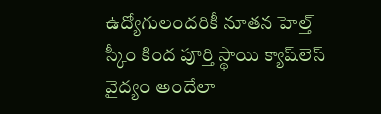ఉద్యోగులందరికీ నూతన హెల్త్ స్కీం కింద పూర్తి స్థాయి క్యాష్‌లెస్ వైద్యం అందేలా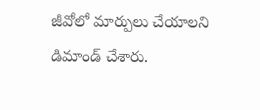జీవోలో మార్పులు చేయాలని డిమాండ్ చేశారు.